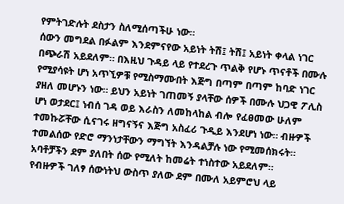የምትገድሉት ደስታን ስለሚሰጣችሁ ነው።
ሰውን መግደል በፉልም እንደምናየው አይነት ትሽ፤ ትሽ፤ አይነት ቀላል ነገር በጭራሽ አይደለም። በእዚህ ጉዳይ ላይ የተደረጉ ጥልቅ የሆኑ ጥናቶች በሙሉ የሚያሳዩት ሆነ አጥኚዎቹ የሚስማሙበት እጅግ በጣም በጣም ከባድ ነገር ያዘለ መሆኑን ነው። ይህን አይነት ገጠመኝ ያላቸው ሰዎች በሙሉ ህጋዊ ፖሊስ ሆነ ወታደር፤ ነብሰ ገዳ ወይ እራስን ለመከላከል ብሎ የፈፀመው ሁለም ተመኩሯቸው ሲናገሩ ዘግናኝና እጅግ አስፈሪ ጉዲይ እንደሆነ ነው። ብዙዎች ተመልሰው የድሮ ማንነታቸውን ማግኘት እንዳልቻሉ ነው የሚመሰክሩት። አባቶቻችን ደም ያለበት ሰው የሚለት ከመሬት ተነስተው አይደለም።
የብዙዎች ገለፃ ሰውነትህ ውስጥ ያለው ደም በሙለ አይምሮህ ላይ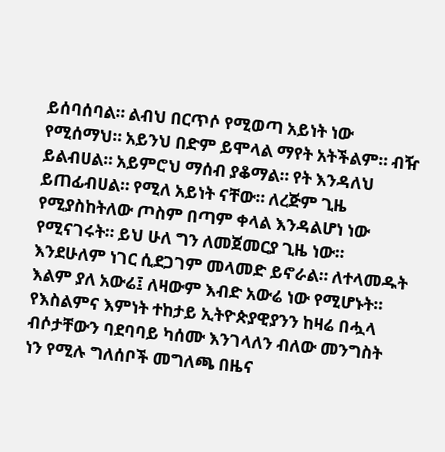ይሰባሰባል። ልብህ በርጥሶ የሚወጣ አይነት ነው የሚሰማህ። አይንህ በድም ይሞላል ማየት አትችልም። ብዥ ይልብሀል። አይምሮህ ማሰብ ያቆማል። የት እንዳለህ ይጠፊብሀል። የሚለ አይነት ናቸው። ለረጅም ጊዜ የሚያስከትለው ጦስም በጣም ቀላል እንዳልሆነ ነው የሚናገሩት። ይህ ሁለ ግን ለመጀመርያ ጊዜ ነው። እንደሁለም ነገር ሲደጋገም መላመድ ይኖራል። ለተላመዱት እልም ያለ አውሬ፤ ለዛውም እብድ አውሬ ነው የሚሆኑት።
የእስልምና እምነት ተከታይ ኢትዮጵያዊያንን ከዛሬ በሗላ ብሶታቸውን ባደባባይ ካሰሙ እንገላለን ብለው መንግስት ነን የሚሉ ግለሰቦች መግለጫ በዜና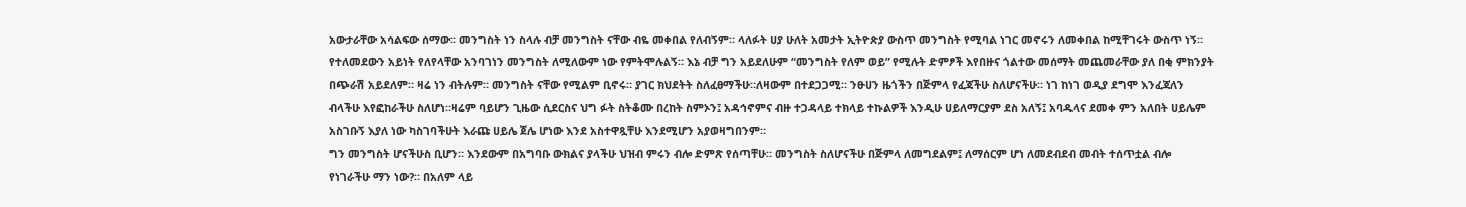አውታራቸው አሳልፍው ሰማው። መንግስት ነን ስላሉ ብቻ መንግስት ናቸው ብዬ መቀበል የለብኝም። ላለፉት ሀያ ሁለት አመታት ኢትዮጵያ ውስጥ መንግስት የሚባል ነገር መኖሩን ለመቀበል ከሚቸገሩት ውስጥ ነኝ። የተለመደውን አይነት የለየላቸው አንባገነን መንግስት ለሚለውም ነው የምትሞሉልኝ። እኔ ብቻ ግን አይደለሁም “መንግስት የለም ወይ” የሚሉት ድምፆች እየበዙና ጎልተው መሰማት መጨመራቸው ያለ በቂ ምክንያት በጭራሽ አይደለም። ዛሬ ነን ብትሉም። መንግስት ናቸው የሚልም ቢኖሩ። ያገር ክህደትት ስለፈፀማችሁ።ለዛውም በተደጋጋሚ። ንፁሀን ዜጎችን በጅምላ የፈጃችሁ ስለሆናችሁ። ነገ ከነገ ወዲያ ደግሞ እንፈጃለን ብላችሁ እየፎከራችሁ ስለሆነ።ዛሬም ባይሆን ጊዜው ሲደርስና ህግ ፉት ስትቆሙ በረከት ስምኦን፤ አዳኅኖምና ብዙ ተጋዳላይ ተክላይ ተኩልዎች እንዲሁ ሀይለማርያም ደስ አለኝ፤ አባዱላና ደመቀ ምን አለበት ሀይሌም አስገቡኝ እያለ ነው ካስገባችሁት እራጩ ሀይሌ ጀሌ ሆነው እንደ አስተዋጿቸሁ እንደሚሆን አያወዛግበንም።
ግን መንግስት ሆናችሁስ ቢሆን። እንደውም በአግባቡ ውክልና ያላችሁ ህዝብ ምሩን ብሎ ድምጽ የሰጣቸሁ። መንግስት ስለሆናችሁ በጅምላ ለመግደልም፤ ለማሰርም ሆነ ለመደብደብ መብት ተሰጥቷል ብሎ የነገራችሁ ማን ነው?። በአለም ላይ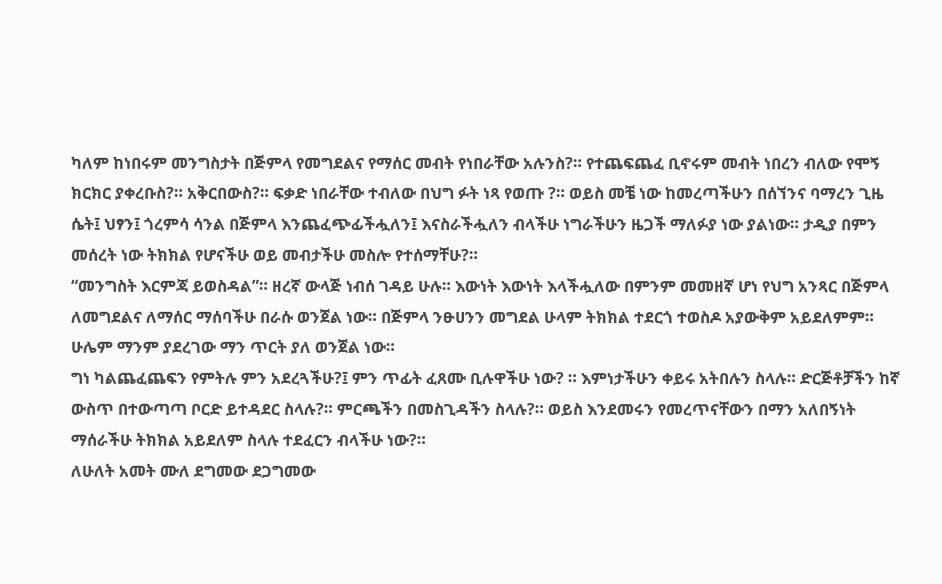ካለም ከነበሩም መንግስታት በጅምላ የመግደልና የማሰር መብት የነበራቸው አሉንስ?። የተጨፍጨፈ ቢኖሩም መብት ነበረን ብለው የሞኝ ክርክር ያቀረቡስ?። አቅርበውስ?። ፍቃድ ነበራቸው ተብለው በህግ ፉት ነጻ የወጡ ?። ወይስ መቼ ነው ከመረጣችሁን በሰኘንና ባማረን ጊዜ ሴት፤ ህፃን፤ ጎረምሳ ሳንል በጅምላ እንጨፈጭፊችሗለን፤ እናስራችሗለን ብላችሁ ነግራችሁን ዜጋች ማለፉያ ነው ያልነው። ታዲያ በምን መሰረት ነው ትክክል የሆናችሁ ወይ መብታችሁ መስሎ የተሰማቸሁ?።
“መንግስት እርምጃ ይወስዳል”። ዘረኛ ውላጅ ነብሰ ገዳይ ሁሉ። እውነት እውነት እላችሗለው በምንም መመዘኛ ሆነ የህግ አንጻር በጅምላ ለመግደልና ለማሰር ማሰባችሁ በራሱ ወንጀል ነው። በጅምላ ንፁሀንን መግደል ሁላም ትክክል ተደርጎ ተወስዶ አያውቅም አይደለምም። ሁሌም ማንም ያደረገው ማን ጥርት ያለ ወንጀል ነው።
ግነ ካልጨፈጨፍን የምትሉ ምን አደረጓችሁ?፤ ምን ጥፊት ፈጸሙ ቢሉዋችሁ ነው? ። እምነታችሁን ቀይሩ አትበሉን ስላሉ። ድርጅቶቻችን ከኛ ውስጥ በተውጣጣ ቦርድ ይተዳደር ስላሉ?። ምርጫችን በመስጊዳችን ስላሉ?። ወይስ እንደመሩን የመረጥናቸውን በማን አለበኝነት ማሰራችሁ ትክክል አይደለም ስላሉ ተደፈርን ብላችሁ ነው?።
ለሁለት አመት ሙለ ደግመው ደጋግመው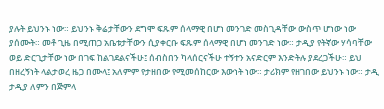ያሉት ይህንኑ ነው። ይህንኑ ቅሬታቸውን ደግሞ ፍጹም ሰላማዊ በሆነ መንገድ መስጊዳቸው ውስጥ ሆነው ነው ያሰሙት። መቶ ጊዜ በሚጠጋ አቤቱታቸውን ሲያቀርቡ ፍጹም ሰላማዊ በሆነ መንገድ ነው። ታዲያ የትኛው ሃሳባቸው ወይ ድርጊታቸው ነው በገፍ ከልገደልናችሁ፤ ሰብስበን ካላሰርናችሁ ተኝተን አናድርም እንድትሉ ያደረጋችሁ። ይህ በዘረኝነት ላልታወረ ዜጋ በሙላ፤ አለምም የታዘበው የሚመሰከርው እውነት ነው። ታሪክም የዘገበው ይህንኑ ነው። ታዲ ታዲያ ለምን በጅምላ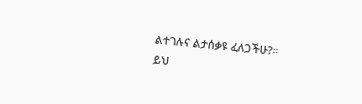ልተገሉና ልታሰቃዩ ፈለጋችሁ?።
ይህ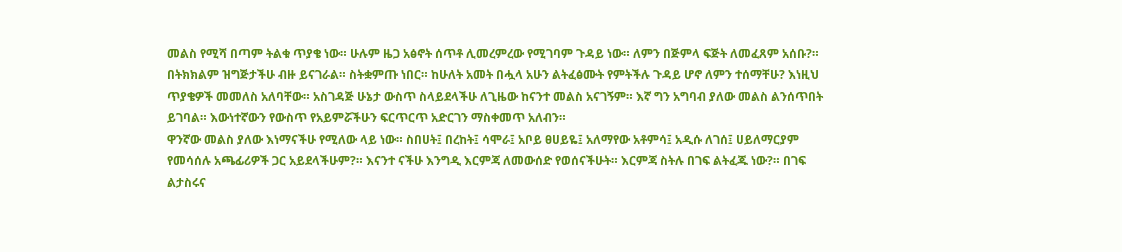መልስ የሚሻ በጣም ትልቁ ጥያቄ ነው። ሁሉም ዜጋ አፅኖት ሰጥቶ ሊመረምረው የሚገባም ጉዳይ ነው። ለምን በጅምላ ፍጅት ለመፈጸም አሰቡ?። በትክክልም ዝግጅታችሁ ብዙ ይናገራል። ስትቋምጡ ነበር። ከሁለት አመት በሗላ አሁን ልትፈፅሙት የምትችሉ ጉዳይ ሆኖ ለምን ተሰማቸሁ? እነዚህ ጥያቄዎች መመለስ አለባቸው። አስገዳጅ ሁኔታ ውስጥ ስላይደላችሁ ለጊዜው ከናንተ መልስ አናገኝም። እኛ ግን አግባብ ያለው መልስ ልንሰጥበት ይገባል። እውነተኛውን የውስጥ የአይምሯችሁን ፍርጥርጥ አድርገን ማስቀመጥ አለብን።
ዋንኛው መልስ ያለው እነማናችሁ የሚለው ላይ ነው። ስበሀት፤ በረከት፤ ሳሞራ፤ አቦይ ፀሀይዬ፤ አለማየው አቶምሳ፤ አዲሱ ለገሰ፤ ሀይለማርያም የመሳሰሉ አጫፊሪዎች ጋር አይደላችሁም?። እናንተ ናችሁ እንግዲ እርምጃ ለመውሰድ የወሰናችሁት። እርምጃ ስትሉ በገፍ ልትፈጁ ነው?። በገፍ ልታስሩና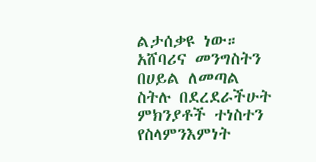ልታሰቃዩ ነው። አሸባሪና መንግስትን በሀይል ለመጣል ስትሉ በደረደራችሁት ምክንያቶች ተነስተን የስላምንእምነት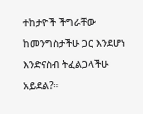ተከታዮች ችግራቸው ከመንግስታችሁ ጋር እንደሆነ እንድናስብ ትፈልጋላችሁ አይደል?።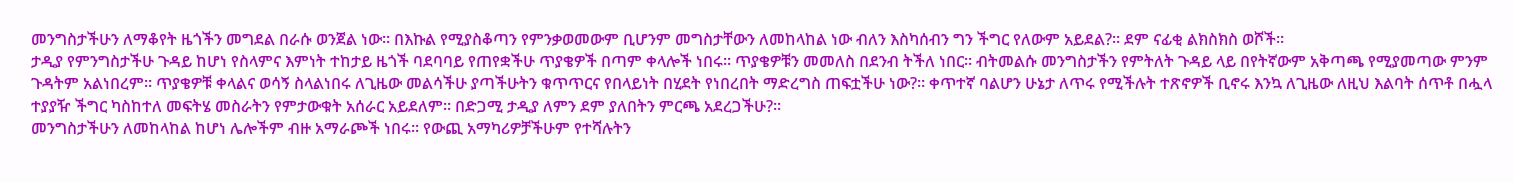መንግስታችሁን ለማቆየት ዜጎችን መግደል በራሱ ወንጀል ነው። በእኩል የሚያስቆጣን የምንቃወመውም ቢሆንም መግስታቸውን ለመከላከል ነው ብለን እስካሰብን ግን ችግር የለውም አይደል?። ደም ናፊቂ ልክስክስ ወሾች።
ታዲያ የምንግስታችሁ ጉዳይ ከሆነ የስላምና እምነት ተከታይ ዜጎች ባደባባይ የጠየቋችሁ ጥያቄዎች በጣም ቀላሎች ነበሩ። ጥያቄዎቹን መመለስ በደንብ ትችለ ነበር። ብትመልሱ መንግስታችን የምትለት ጉዳይ ላይ በየትኛውም አቅጣጫ የሚያመጣው ምንም ጉዳትም አልነበረም። ጥያቄዎቹ ቀላልና ወሳኝ ስላልነበሩ ለጊዜው መልሳችሁ ያጣችሁትን ቁጥጥርና የበላይነት በሂደት የነበረበት ማድረግስ ጠፍቷችሁ ነው?። ቀጥተኛ ባልሆን ሁኔታ ለጥሩ የሚችሉት ተጽኖዎች ቢኖሩ እንኳ ለጊዜው ለዚህ እልባት ሰጥቶ በሗላ ተያያዥ ችግር ካስከተለ መፍትሄ መስራትን የምታውቁት አሰራር አይደለም። በድጋሚ ታዲያ ለምን ደም ያለበትን ምርጫ አደረጋችሁ?።
መንግስታችሁን ለመከላከል ከሆነ ሌሎችም ብዙ አማራጮች ነበሩ። የውጪ አማካሪዎቻችሁም የተሻሉትን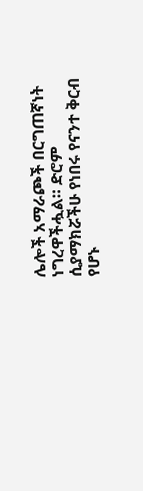ሌሎች አማራጮች በርግጠኛነት ነግረዋችሗል። ድሮም ሲያማክሯችሁ የነበሩ የናንተ ቅርብ የሆኑ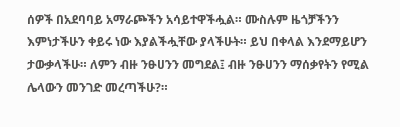ሰዎች በአደባባይ አማራጮችን አሳይተዋችሗል። ሙስሉም ዜጎቻችንን እምነታችሁን ቀይሩ ነው እያልችሗቸው ያላችሁት። ይህ በቀላል እንደማይሆን ታውቃላችሁ። ለምን ብዙ ንፁሀንን መግደል፤ ብዙ ንፁሀንን ማሰቃየትን የሚል ሌላውን መንገድ መረጣችሁ?።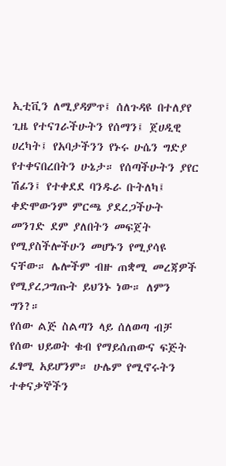ኢቲቪን ለሚያዳምጥ፤ ሰለጉዳዩ በተለያየ ጊዜ የተናገራችሁትን የሰማን፤ ጀሀዲዊ ሀረካት፤ የአባታችንን የኑሩ ሁሴን ግድያ የተቀናበረበትን ሁኔታ። የሰጣችሁትን ያየር ሽፊን፤ የተቀደደ ባንዱራ ቡትለካ፤ ቀድሞውንም ምርጫ ያደረጋችሁት መንገድ ደም ያለበትን መፍጀት የሚያስችሎችሁን መሆኑን የሚያሳዩ ናቸው። ሌሎችም ብዙ ጠቋሚ መረጃዎች የሚያረጋግጡት ይህንኑ ነው። ለምን ግን?።
የሰው ልጅ ስልጣን ላይ ሰለወጣ ብቻ የሰው ህይወት ቁብ የማይሰጠውና ፍጅት ፈፃሚ አይሆንም። ሁሌም የሚኖሩትን ተቀናቃኞችን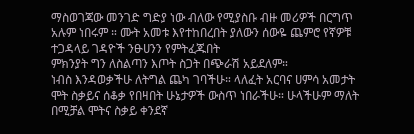ማስወገጃው መንገድ ግድያ ነው ብለው የሚያስቡ ብዙ መሪዎች በርግጥ አሉም ነበሩም ። ሙት አመቱ እየተከበረበት ያለውን ሰውዬ ጨምሮ የኛዎቹ ተጋዳላይ ገዳዮች ንፁሀንን የምትፈጁበት
ምክንያት ግን ለስልጣን እጦት ስጋት በጭራሽ አይደለም።
ነብስ እንዳወቃችሁ ለትግል ጨካ ገባችሁ። ላለፈት አርባና ሀምሳ አመታት ሞት ስቃይና ሰቆቃ የበዛበት ሁኔታዎች ውስጥ ነበራችሁ። ሁላችሁም ማለት በሚቻል ሞትና ስቃይ ቀንደኛ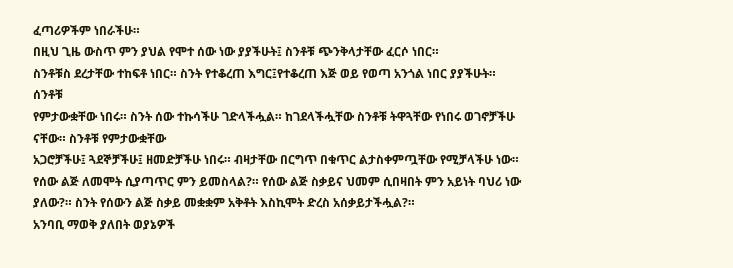ፈጣሪዎችም ነበራችሁ።
በዚህ ጊዜ ውስጥ ምን ያህል የሞተ ሰው ነው ያያችሁት፤ ስንቶቹ ጭንቅላታቸው ፈርሶ ነበር።
ስንቶቹስ ደረታቸው ተከፍቶ ነበር። ስንት የተቆረጠ እግር፤የተቆረጠ እጅ ወይ የወጣ አንጎል ነበር ያያችሁት። ሰንቶቹ
የምታውቋቸው ነበሩ። ስንት ሰው ተኩሳችሁ ገድላችሗል። ከገደላችሗቸው ስንቶቹ ትዋጓቸው የነበሩ ወገኖቻችሁ ናቸው። ስንቶቹ የምታውቋቸው
አጋሮቻችሁ፤ ጓደኞቻችሁ፤ ዘመድቻችሁ ነበሩ። ብዛታቸው በርግጥ በቁጥር ልታስቀምጧቸው የሚቻላችሁ ነው። የሰው ልጅ ለመሞት ሲያጣጥር ምን ይመስላል?። የሰው ልጅ ስቃይና ህመም ሲበዛበት ምን አይነት ባህሪ ነው ያለው?። ስንት የሰውን ልጅ ስቃይ መቋቋም አቅቶት እስኪሞት ድረስ አሰቃይታችሗል?።
አንባቢ ማወቅ ያለበት ወያኔዎች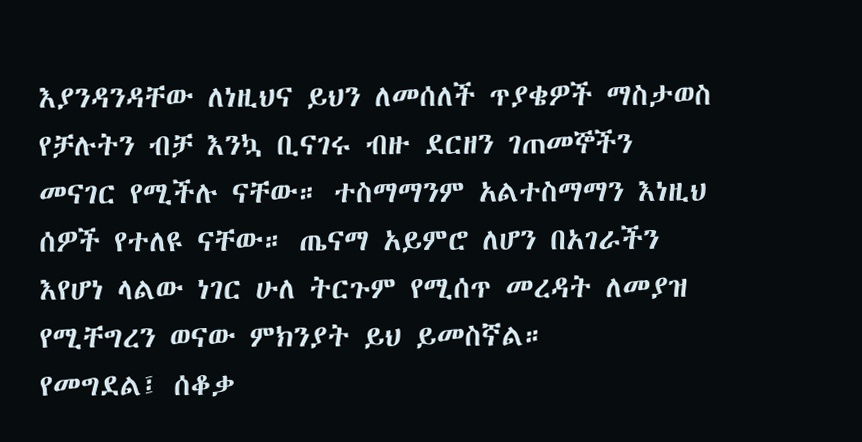እያንዳንዳቸው ለነዚህና ይህን ለመሰለች ጥያቄዎች ማስታወስ የቻሉትን ብቻ እንኳ ቢናገሩ ብዙ ደርዘን ገጠመኞችን መናገር የሚችሉ ናቸው። ተስማማንም አልተስማማን እነዚህ ሰዎች የተለዩ ናቸው። ጤናማ አይምሮ ለሆን በአገራችን እየሆነ ላልው ነገር ሁለ ትርጉም የሚሰጥ መረዳት ለመያዝ የሚቸግረን ወናው ምክንያት ይህ ይመስኛል።
የመግደል፤ ሰቆቃ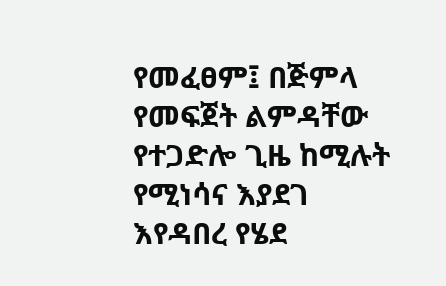የመፈፀም፤ በጅምላ የመፍጀት ልምዳቸው የተጋድሎ ጊዜ ከሚሉት የሚነሳና እያደገ እየዳበረ የሄደ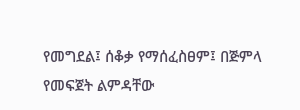የመግደል፤ ሰቆቃ የማሰፈስፀም፤ በጅምላ
የመፍጀት ልምዳቸው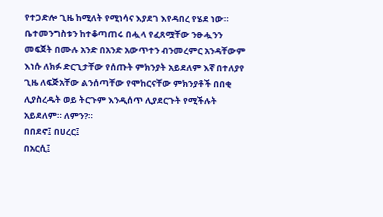የተጋድሎ ጊዜ ከሚለት የሚነሳና እያደገ እየዳበረ የሄደ ነው። ቤተመንግስቱን ከተቆጣጠሩ በሗላ የፈጸሟቸው ንፁሗንን መፍጀት በሙሉ አንድ በአንድ አውጥተን ብንመረምር አንዳቸውም እነሱ ለክፉ ድርጊታቸው የሰጡት ምክንያት አይደለም እኛ በተለያየ ጊዜ ለፍጅአቸው ልንሰጣቸው የሞከርናቸው ምክንያቶች በበቂ ሊያስረዱት ወይ ትርጉም እንዲሰጥ ሊያደርጉት የሚችሉት አይደለም። ለምን?።
በበደኖ፤ በሀረር፤
በአርሲ፤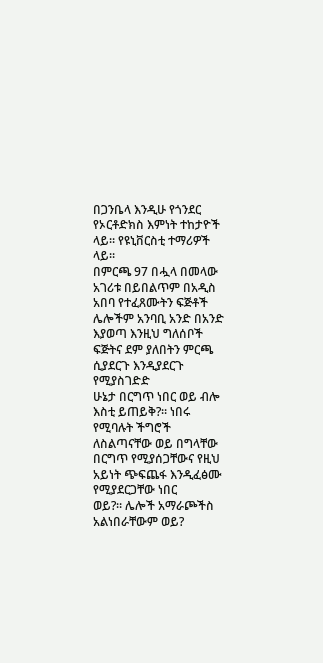በጋንቤላ እንዲሁ የጎንደር የኦርቶድክስ እምነት ተከታዮች ላይ። የዩኒቨርስቲ ተማሪዎች ላይ።
በምርጫ 97 በሗላ በመላው አገሪቱ በይበልጥም በአዲስ አበባ የተፈጸሙትን ፍጅቶች ሌሎችም አንባቢ አንድ በአንድ እያወጣ እንዚህ ግለሰቦች ፍጅትና ደም ያለበትን ምርጫ ሲያደርጉ እንዲያደርጉ የሚያስገድድ
ሁኔታ በርግጥ ነበር ወይ ብሎ እስቲ ይጠይቅ?። ነበሩ የሚባሉት ችግሮች ለስልጣናቸው ወይ በግላቸው
በርግጥ የሚያሰጋቸውና የዚህ አይነት ጭፍጨፋ እንዲፈፅሙ የሚያደርጋቸው ነበር
ወይ?። ሌሎች አማራጮችስ አልነበራቸውም ወይ?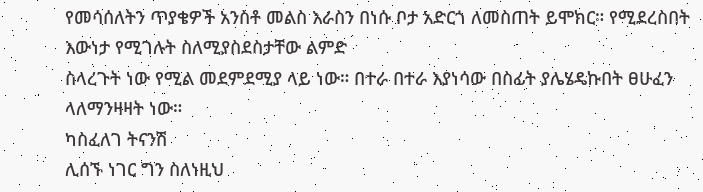የመሳሰለትን ጥያቄዎች አንስቶ መልስ እራስን በነሱ ቦታ አድርጎ ለመስጠት ይሞክር። የሚደረስበት እውነታ የሚገሉት ስለሚያስደስታቸው ልምድ
ስላረጉት ነው የሚል መደምደሚያ ላይ ነው። በተራ በተራ እያነሳው በስፊት ያሌሄዴኩበት ፀሁፈን
ላለማንዛዛት ነው።
ካስፈለገ ትናንሽ
ሊሰኙ ነገር ግን ስለነዚህ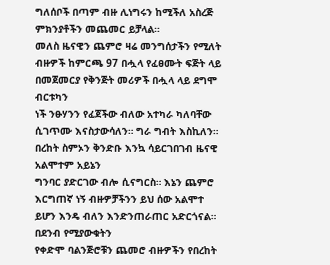ግለሰቦች በጣም ብዙ ሊነግሩን ከሚችለ አስረጅ ምክንያቶችን መጨመር ይቻላል።
መለስ ዜናዊን ጨምሮ ዛሬ መንግሰታችን የሚለት ብዙዎች ከምርጫ 97 በሗላ የፈፀሙት ፍጅት ላይ በመጀመርያ የቅንጅት መሪዎች በሗላ ላይ ደግሞ ብርቱካን
ነች ንፁሃንን የፈጀችው ብለው አተካራ ካለባቸው ሲገጥሙ እናስታውሳለን። ግራ ግብት እስኪለን። በረከት ስምኦን ቅንድቡ እንኳ ሳይርገበገብ ዜናዊ አልሞተም አይኔን
ግንባር ያድርገው ብሎ ሲናግርስ። እኔን ጨምሮ እርግጠኛ ነኝ ብዙዎቻችንን ይህ ሰው አልሞተ ይሆን እንዴ ብለን እንድንጠራጠር አድርጎናል። በደንብ የሚያውቁትን
የቀድሞ ባልንጅሮቹን ጨመሮ ብዙዎችን የበረከት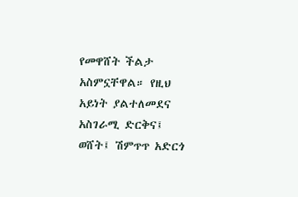የመዋሸት ችልታ አስምኗቸዋል። የዚህ አይነት ያልተለመደና አስገራሚ ድርቅና፤ ወሸት፤ ሽምጥጥ አድርጎ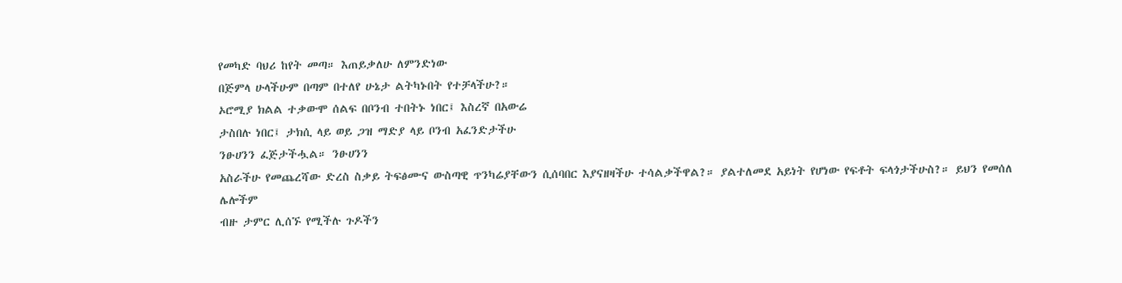የመካድ ባህሪ ከየት መጣ። እጠይቃለሁ ለምንድነው
በጅምላ ሁላችሁም በጣም በተለየ ሁኔታ ልትካኑበት የተቻላችሁ?።
ኦሮሚያ ክልል ተቃውሞ ሰልፍ በቦንብ ተበትኑ ነበር፤ እስረኛ በአውሬ
ታስበሉ ነበር፤ ታክሲ ላይ ወይ ጋዝ ማድያ ላይ ቦንብ አፈንድታችሁ
ንፁሀንን ፈጅታችሗል። ንፁሀንን
አስራችሁ የመጨረሻው ድረስ ስቃይ ትፍፅሙና ውስጣዊ ጥንካሬያቸውን ሲሰባበር እያናዘዛችሁ ተሳልቃችዋል?። ያልተለመደ አይነት የሆነው የፍቶት ፍላጎታችሁስ?። ይህን የመሰለ ሌሎችም
ብዙ ታምር ሊሰኙ የሚችሉ ጉዶችን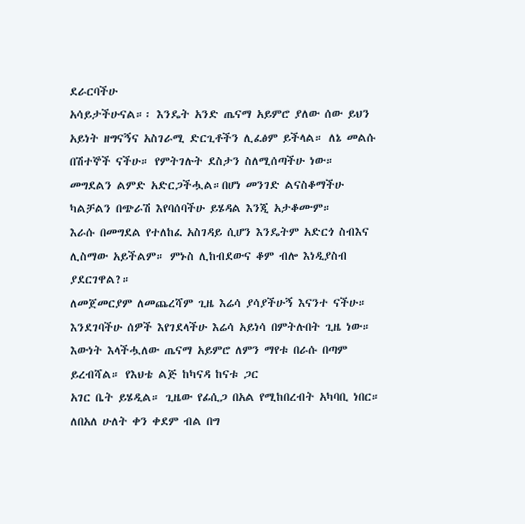ደራርባችሁ
አሳይታችሁናል።፡ እንዴት አንድ ጤናማ አይምሮ ያለው ሰው ይህን
አይነት ዘግናኝና አስገራሚ ድርጊቶችን ሊፈፅም ይችላል። ለኔ መልሱ
በሽተኞች ናችሁ። የምትገሉት ደስታን ስለሚሰጣችሁ ነው።
መግደልን ልምድ አድርጋችሗል።በሆነ መንገድ ልናስቆማችሁ ካልቻልን በጭራሽ እየባሰባችሁ ይሄዳል እንጂ አታቆሙም።
እራሱ በመግደል የተለከፈ አስገዳይ ሲሆን እንዴትም አድርጎ ስብእና ሊስማው አይችልም። ምኑስ ሊከብደውና ቆም ብሎ እነዲያስብ ያደርገዋል?።
ለመጀመርያም ለመጨረሻም ጊዜ እሬሳ ያሳያችሁኝ እናንተ ናችሁ። እንደገባችሁ ሰዎች እየገደላችሁ እሬሳ አይነሳ በምትሉበት ጊዜ ነው። እውነት እላችሗለው ጤናማ አይምሮ ለምን ማየቱ በራሱ በጣም ይረብሻል። የእህቴ ልጅ ከካናዳ ከናቱ ጋር
አገር ቤት ይሄዲል። ጊዜው የፊሲጋ በአል የሚከበረብት አካባቢ ነበር። ለበአለ ሁለት ቀን ቀደም ብል በግ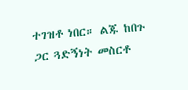ተገዝቶ ነበር። ልጁ ከበጉ ጋር ጓድኝነት መስርቶ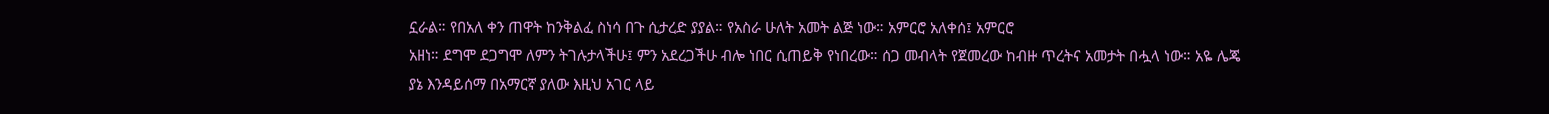ኗራል። የበአለ ቀን ጠዋት ከንቅልፈ ስነሳ በጉ ሲታረድ ያያል። የአስራ ሁለት አመት ልጅ ነው። አምርሮ አለቀሰ፤ አምርሮ
አዘነ። ደግሞ ደጋግሞ ለምን ትገሉታላችሁ፤ ምን አደረጋችሁ ብሎ ነበር ሲጠይቅ የነበረው። ሰጋ መብላት የጀመረው ከብዙ ጥረትና አመታት በሗላ ነው። አዬ ሌጄ
ያኔ እንዳይሰማ በአማርኛ ያለው እዚህ አገር ላይ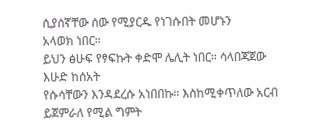ሲያሰኛቸው ሰው የሚያርዱ የነገሱበት መሆኑን
አላወክ ነበር።
ይህን ፅሁፍ የፃፍኩት ቀድሞ ሌሊት ነበር። ሳላበጃጀው እሁድ ከሰአት
የሱሳቸውን እንዳደረሱ አነበበኩ። እስከሚቀጥለው አርብ ይጀምራለ የሚል ግምት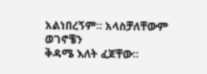አልነበረኝም። አላስቻለቸውም ወገኖቼን
ቅዳሜ እለት ፈጆቸው።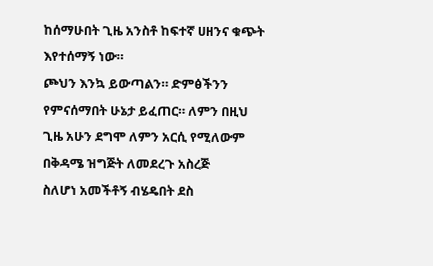ከሰማሁበት ጊዜ አንስቶ ከፍተኛ ሀዘንና ቁጭት እየተሰማኝ ነው።
ጮህን እንኳ ይውጣልን። ድምፅችንን የምናሰማበት ሁኔታ ይፈጠር። ለምን በዚህ ጊዜ አሁን ደግሞ ለምን አርሲ የሚለውም በቅዳሜ ዝግጅት ለመደረጉ አስረጅ
ስለሆነ አመችቶኝ ብሄዴበት ደስ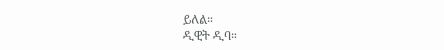ይለል።
ዲዊት ዲባ።